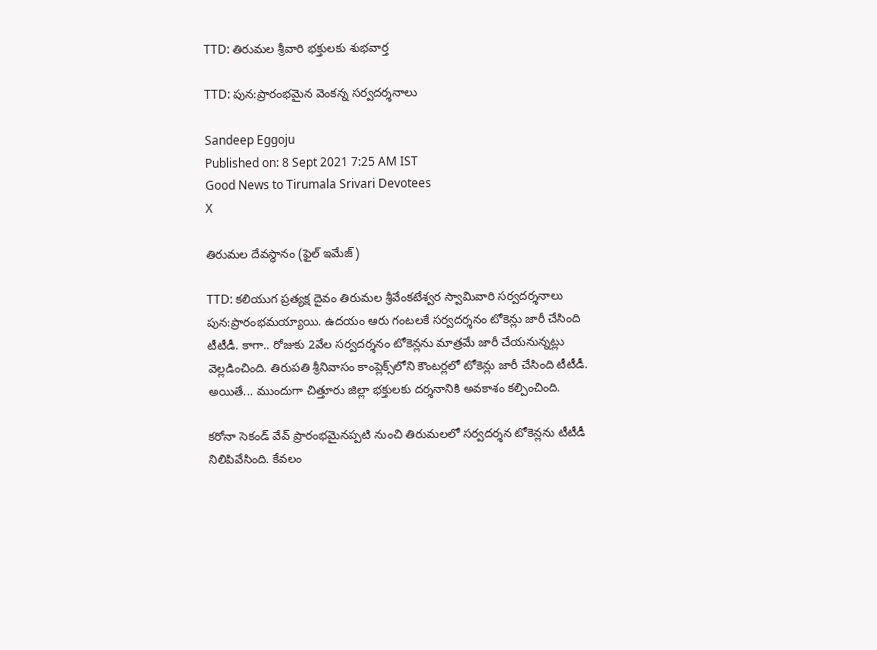TTD: తిరుమల శ్రీవారి భక్తులకు శుభవార్త

TTD: పున:ప్రారంభమైన వెంకన్న సర్వదర్శనాలు

Sandeep Eggoju
Published on: 8 Sept 2021 7:25 AM IST
Good News to Tirumala Srivari Devotees
X

తిరుమల దేవస్థానం (ఫైల్ ఇమేజ్)

TTD: కలియుగ ప్రత్యక్ష దైవం తిరుమల శ్రీవేంకటేశ్వర స్వామివారి సర్వదర్శనాలు పున:ప్రారంభమయ్యాయి. ఉదయం ఆరు గంటలకే సర్వదర్శనం టోకెన్లు జారీ చేసింది టీటీడీ. కాగా.. రోజుకు 2వేల సర్వదర్శనం టోకెన్లను మాత్రమే జారీ చేయనున్నట్లు వెల్లడించింది. తిరుపతి శ్రీనివాసం కాంప్లెక్స్‌లోని కౌంటర్లలో టోకెన్లు జారీ చేసింది టీటీడీ. అయితే... ముందుగా చిత్తూరు జిల్లా భక్తులకు దర్శనానికి అవకాశం కల్పించింది.

కరోనా సెకండ్‌ వేవ్‌ ప్రారంభమైనప్పటి నుంచి తిరుమలలో సర్వదర్శన టోకెన్లను టీటీడీ నిలిపివేసింది. కేవలం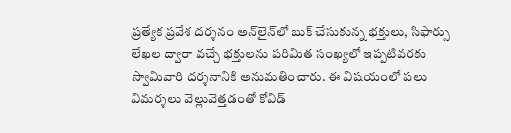ప్రత్యేక ప్రవేశ దర్శనం అన్‌లైన్‌లో బుక్‌ చేసుకున్న భక్తులు, సిఫార్సు లేఖల ద్వారా వచ్చే భక్తులను పరిమిత సంఖ్యలో ఇప్పటివరకు స్వామివారి దర్శనానికి అనుమతించారు. ఈ విషయంలో పలు విమర్శలు వెల్లువెత్తడంతో కోవిడ్‌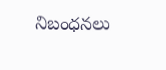నిబంధనలు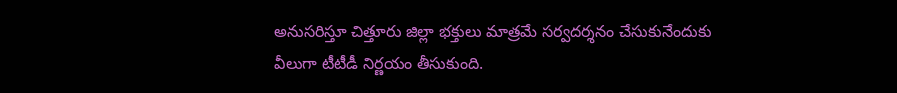అనుసరిస్తూ చిత్తూరు జిల్లా భక్తులు మాత్రమే సర్వదర్శనం చేసుకునేందుకు వీలుగా టీటీడీ నిర్ణయం తీసుకుంది.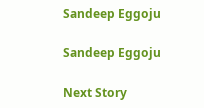Sandeep Eggoju

Sandeep Eggoju

Next Story